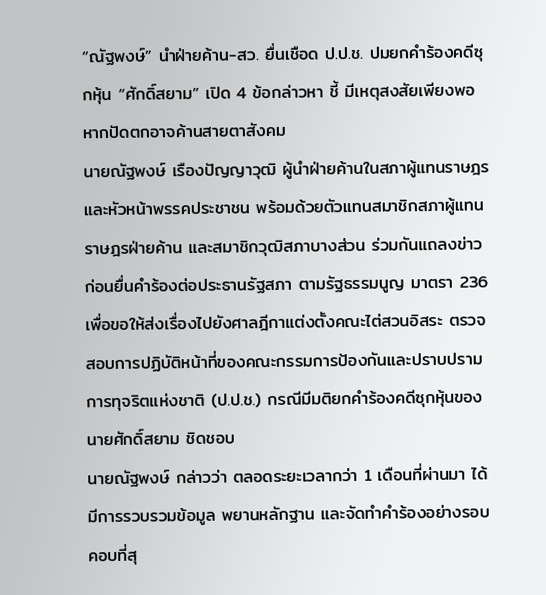“ณัฐพงษ์” นำฝ่ายค้าน-สว. ยื่นเชือด ป.ป.ช. ปมยกคำร้องคดีซุกหุ้น “ศักดิ์สยาม” เปิด 4 ข้อกล่าวหา ชี้ มีเหตุสงสัยเพียงพอ หากปัดตกอาจค้านสายตาสังคม
นายณัฐพงษ์ เรืองปัญญาวุฒิ ผู้นำฝ่ายค้านในสภาผู้แทนราษฎร และหัวหน้าพรรคประชาชน พร้อมด้วยตัวแทนสมาชิกสภาผู้แทนราษฎรฝ่ายค้าน และสมาชิกวุฒิสภาบางส่วน ร่วมกันแถลงข่าวก่อนยื่นคำร้องต่อประธานรัฐสภา ตามรัฐธรรมนูญ มาตรา 236 เพื่อขอให้ส่งเรื่องไปยังศาลฎีกาแต่งตั้งคณะไต่สวนอิสระ ตรวจสอบการปฏิบัติหน้าที่ของคณะกรรมการป้องกันและปราบปรามการทุจริตแห่งชาติ (ป.ป.ช.) กรณีมีมติยกคำร้องคดีซุกหุ้นของนายศักดิ์สยาม ชิดชอบ
นายณัฐพงษ์ กล่าวว่า ตลอดระยะเวลากว่า 1 เดือนที่ผ่านมา ได้มีการรวบรวมข้อมูล พยานหลักฐาน และจัดทำคำร้องอย่างรอบคอบที่สุ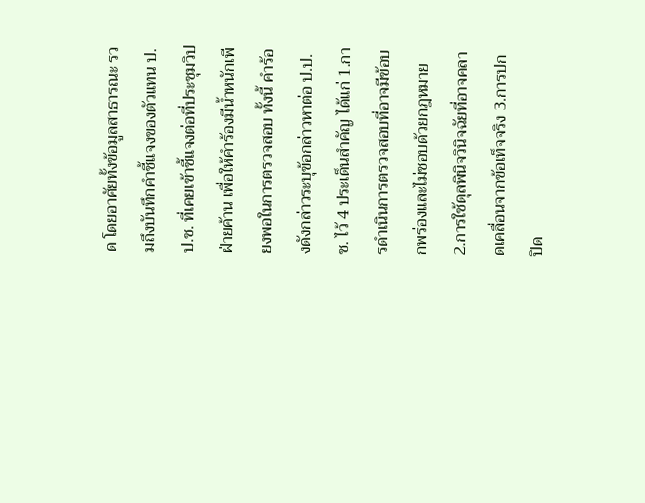ด โดยอาศัยทั้งข้อมูลสาธารณะ รวมถึงบันทึกคำชี้แจงของตัวแทน ป.ป.ช. ที่เคยเข้าชี้แจงต่อที่ประชุมวิปฝ่ายค้าน เพื่อให้คำร้องมีน้ำหนักเพียงพอในการตรวจสอบ ทั้งนี้ คำร้องดังกล่าวระบุข้อกล่าวหาต่อ ป.ป.ช. ไว้ 4 ประเด็นสำคัญ ได้แก่ 1.การดำเนินการตรวจสอบที่อาจมีข้อบกพร่องและไม่ชอบด้วยกฎหมาย 2.การใช้ดุลพินิจวินิจฉัยที่อาจคลาดเคลื่อนจากข้อเท็จจริง 3.การปกปิด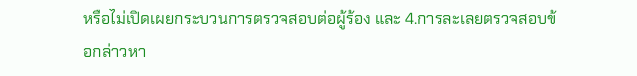หรือไม่เปิดเผยกระบวนการตรวจสอบต่อผู้ร้อง และ 4.การละเลยตรวจสอบข้อกล่าวหา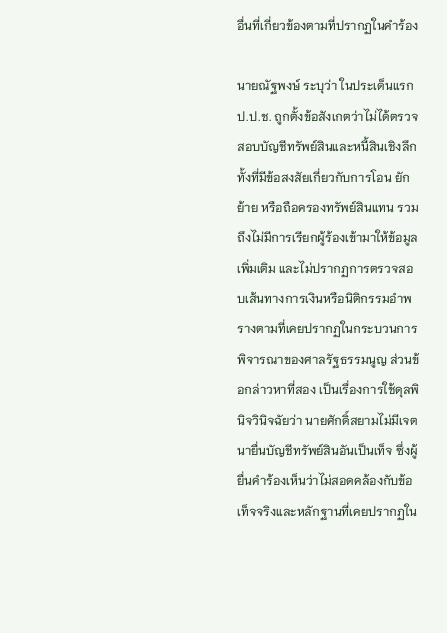อื่นที่เกี่ยวข้องตามที่ปรากฏในคำร้อง

นายณัฐพงษ์ ระบุว่า ในประเด็นแรก ป.ป.ช. ถูกตั้งข้อสังเกตว่าไม่ได้ตรวจสอบบัญชีทรัพย์สินและหนี้สินเชิงลึก ทั้งที่มีข้อสงสัยเกี่ยวกับการโอน ยักย้าย หรือถือครองทรัพย์สินแทน รวมถึงไม่มีการเรียกผู้ร้องเข้ามาให้ข้อมูลเพิ่มเติม และไม่ปรากฏการตรวจสอบเส้นทางการเงินหรือนิติกรรมอำพรางตามที่เคยปรากฏในกระบวนการพิจารณาของศาลรัฐธรรมนูญ ส่วนข้อกล่าวหาที่สอง เป็นเรื่องการใช้ดุลพินิจวินิจฉัยว่า นายศักดิ์สยามไม่มีเจตนายื่นบัญชีทรัพย์สินอันเป็นเท็จ ซึ่งผู้ยื่นคำร้องเห็นว่าไม่สอดคล้องกับข้อเท็จจริงและหลักฐานที่เคยปรากฏใน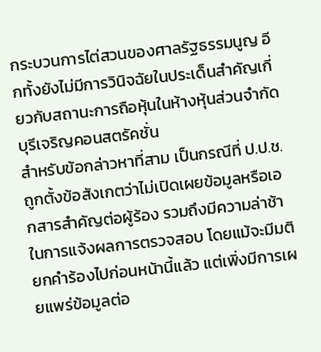กระบวนการไต่สวนของศาลรัฐธรรมนูญ อีกทั้งยังไม่มีการวินิจฉัยในประเด็นสำคัญเกี่ยวกับสถานะการถือหุ้นในห้างหุ้นส่วนจำกัดบุรีเจริญคอนสตรัคชั่น
สำหรับข้อกล่าวหาที่สาม เป็นกรณีที่ ป.ป.ช. ถูกตั้งข้อสังเกตว่าไม่เปิดเผยข้อมูลหรือเอกสารสำคัญต่อผู้ร้อง รวมถึงมีความล่าช้าในการแจ้งผลการตรวจสอบ โดยแม้จะมีมติยกคำร้องไปก่อนหน้านี้แล้ว แต่เพิ่งมีการเผยแพร่ข้อมูลต่อ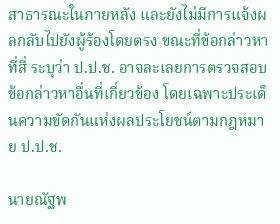สาธารณะในภายหลัง และยังไม่มีการแจ้งผลกลับไปยังผู้ร้องโดยตรง ขณะที่ข้อกล่าวหาที่สี่ ระบุว่า ป.ป.ช. อาจละเลยการตรวจสอบข้อกล่าวหาอื่นที่เกี่ยวข้อง โดยเฉพาะประเด็นความขัดกันแห่งผลประโยชน์ตามกฎหมาย ป.ป.ช.

นายณัฐพ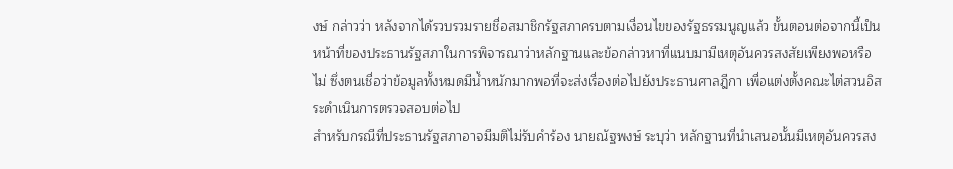งษ์ กล่าวว่า หลังจากได้รวบรวมรายชื่อสมาชิกรัฐสภาครบตามเงื่อนไขของรัฐธรรมนูญแล้ว ขั้นตอนต่อจากนี้เป็นหน้าที่ของประธานรัฐสภาในการพิจารณาว่าหลักฐานและข้อกล่าวหาที่แนบมามีเหตุอันควรสงสัยเพียงพอหรือไม่ ซึ่งตนเชื่อว่าข้อมูลทั้งหมดมีน้ำหนักมากพอที่จะส่งเรื่องต่อไปยังประธานศาลฎีกา เพื่อแต่งตั้งคณะไต่สวนอิสระดำเนินการตรวจสอบต่อไป
สำหรับกรณีที่ประธานรัฐสภาอาจมีมติไม่รับคำร้อง นายณัฐพงษ์ ระบุว่า หลักฐานที่นำเสนอนั้นมีเหตุอันควรสง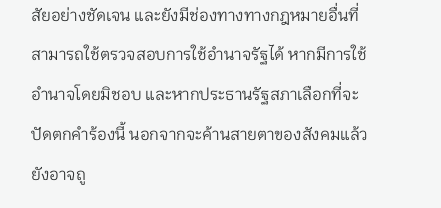สัยอย่างชัดเจน และยังมีช่องทางทางกฎหมายอื่นที่สามารถใช้ตรวจสอบการใช้อำนาจรัฐได้ หากมีการใช้อำนาจโดยมิชอบ และหากประธานรัฐสภาเลือกที่จะปัดตกคำร้องนี้ นอกจากจะค้านสายตาของสังคมแล้ว ยังอาจถู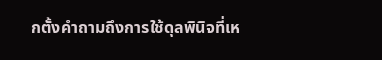กตั้งคำถามถึงการใช้ดุลพินิจที่เห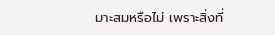มาะสมหรือไม่ เพราะสิ่งที่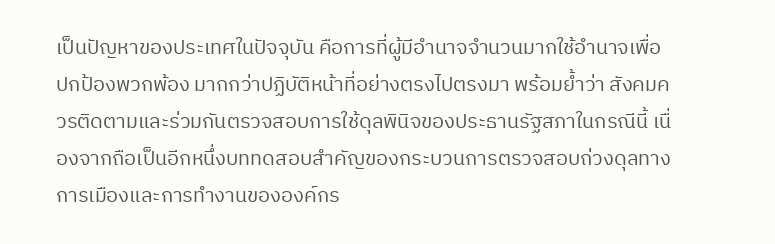เป็นปัญหาของประเทศในปัจจุบัน คือการที่ผู้มีอำนาจจำนวนมากใช้อำนาจเพื่อปกป้องพวกพ้อง มากกว่าปฏิบัติหน้าที่อย่างตรงไปตรงมา พร้อมย้ำว่า สังคมควรติดตามและร่วมกันตรวจสอบการใช้ดุลพินิจของประธานรัฐสภาในกรณีนี้ เนื่องจากถือเป็นอีกหนึ่งบททดสอบสำคัญของกระบวนการตรวจสอบถ่วงดุลทางการเมืองและการทำงานขององค์กร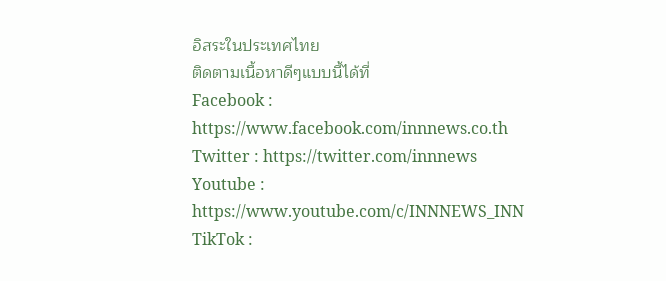อิสระในประเทศไทย
ติดตามเนื้อหาดีๆแบบนี้ได้ที่
Facebook : https://www.facebook.com/innnews.co.th
Twitter : https://twitter.com/innnews
Youtube : https://www.youtube.com/c/INNNEWS_INN
TikTok :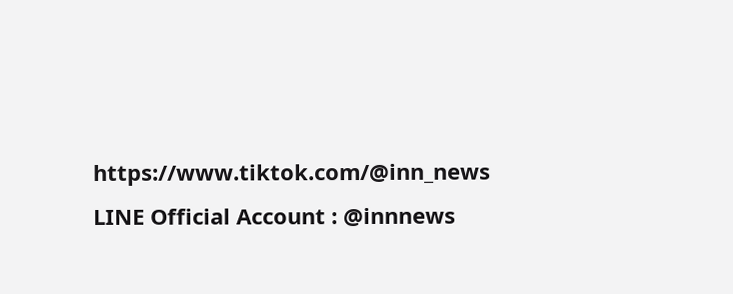https://www.tiktok.com/@inn_news
LINE Official Account : @innnews